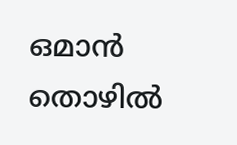ഒമാന്‍ തൊഴില്‍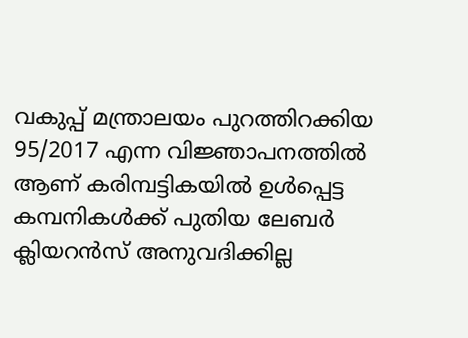വകുപ്പ് മന്ത്രാലയം പുറത്തിറക്കിയ 95/2017 എന്ന വിജ്ഞാപനത്തില്‍ ആണ് കരിമ്പട്ടികയില്‍ ഉള്‍പ്പെട്ട കമ്പനികള്‍ക്ക് പുതിയ ലേബര്‍ ക്ലിയറന്‍സ് അനുവദിക്കില്ല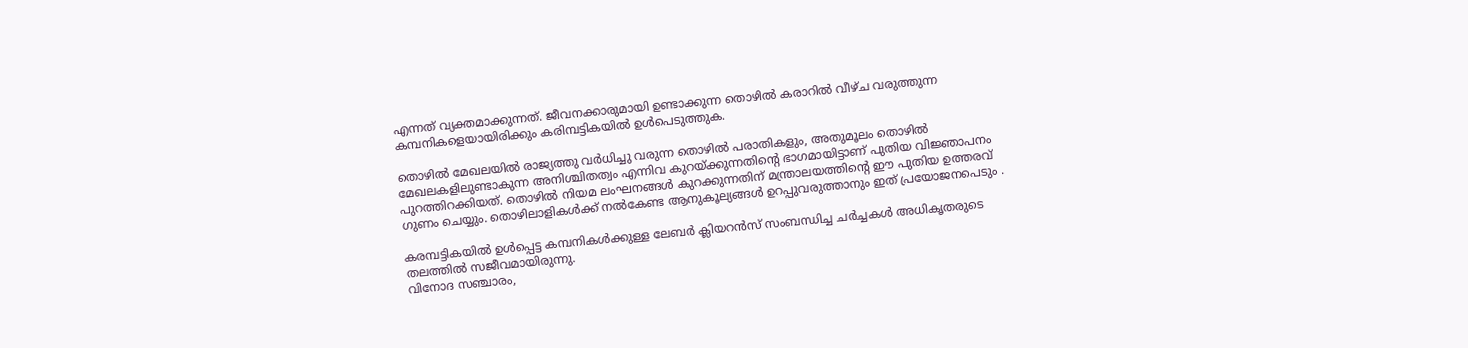എന്നത് വ്യക്തമാക്കുന്നത്. ജീവനക്കാരുമായി ഉണ്ടാക്കുന്ന തൊഴില്‍ കരാറില്‍ വീഴ്ച വരുത്തുന്ന കമ്പനികളെയായിരിക്കും കരിമ്പട്ടികയില്‍ ഉള്‍പെടുത്തുക.

തൊഴില്‍ മേഖലയില്‍ രാജ്യത്തു വര്‍ധിച്ചു വരുന്ന തൊഴില്‍ പരാതികളും, അതുമൂലം തൊഴില്‍ മേഖലകളിലുണ്ടാകുന്ന അനിശ്ചിതത്വം എന്നിവ കുറയ്ക്കുന്നതിന്റെ ഭാഗമായിട്ടാണ് പുതിയ വിജ്ഞാപനം പുറത്തിറക്കിയത്. തൊഴില്‍ നിയമ ലംഘനങ്ങള്‍ കുറക്കുന്നതിന് മന്ത്രാലയത്തിന്റെ ഈ പുതിയ ഉത്തരവ് ഗുണം ചെയ്യും. തൊഴിലാളികള്‍ക്ക് നല്‍കേണ്ട ആനുകൂല്യങ്ങള്‍ ഉറപ്പുവരുത്താനും ഇത് പ്രയോജനപെടും .

കരമ്പട്ടികയില്‍ ഉള്‍പ്പെട്ട കമ്പനികള്‍ക്കുള്ള ലേബര്‍ ക്ലിയറന്‍സ് സംബന്ധിച്ച ചര്‍ച്ചകള്‍ അധികൃതരുടെ തലത്തില്‍ സജീവമായിരുന്നു.
വിനോദ സഞ്ചാരം,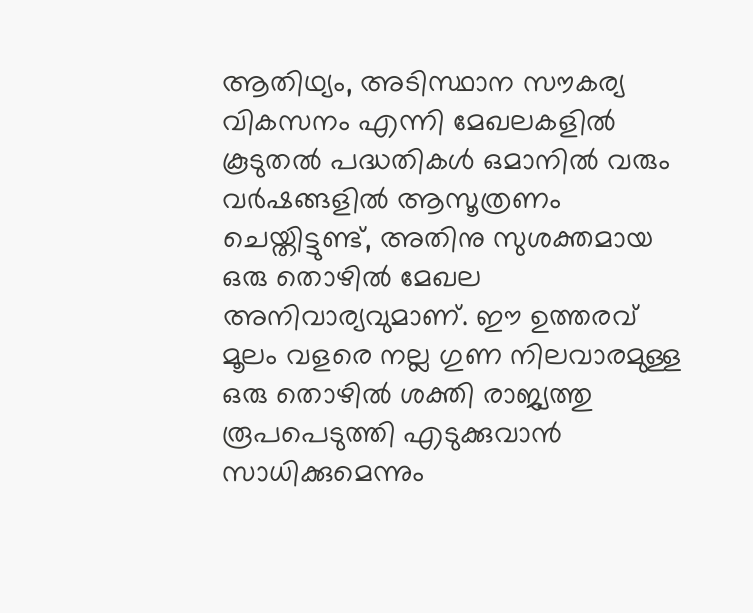ആതിഥ്യം, അടിസ്ഥാന സൗകര്യ വികസനം എന്നി മേഖലകളില്‍ കൂടുതല്‍ പദ്ധതികള്‍ ഒമാനില്‍ വരും വര്‍ഷങ്ങളില്‍ ആസൂത്രണം ചെയ്തിട്ടുണ്ട്, അതിനു സുശക്തമായ ഒരു തൊഴില്‍ മേഖല അനിവാര്യവുമാണ്. ഈ ഉത്തരവ് മൂലം വളരെ നല്ല ഗുണ നിലവാരമുള്ള ഒരു തൊഴില്‍ ശക്തി രാജ്യത്തു രൂപപെടുത്തി എടുക്കുവാന്‍ സാധിക്കുമെന്നും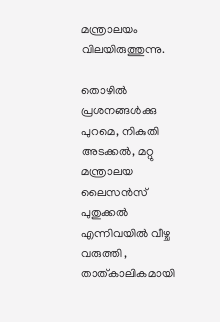മന്ത്രാലയം വിലയിരുത്തുന്നു.

തൊഴില്‍ പ്രശനങ്ങള്‍ക്കു പുറമെ, നികുതി അടക്കല്‍, മറ്റു മന്ത്രാലയ ലൈസന്‍സ് പുതുക്കല്‍ എന്നിവയില്‍ വീഴ്ച വരുത്തി , താത്കാലികമായി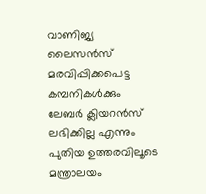വാണിജ്യ ലൈസന്‍സ് മരവിപ്പിക്കപെട്ട കമ്പനികള്‍ക്കും ലേബര്‍ ക്ലിയറന്‍സ് ലഭിക്കില്ല എന്നും പുതിയ ഉത്തരവിലൂടെ മന്ത്രാലയം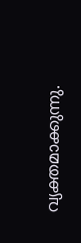വ്യക്തമാക്കുന്നു.